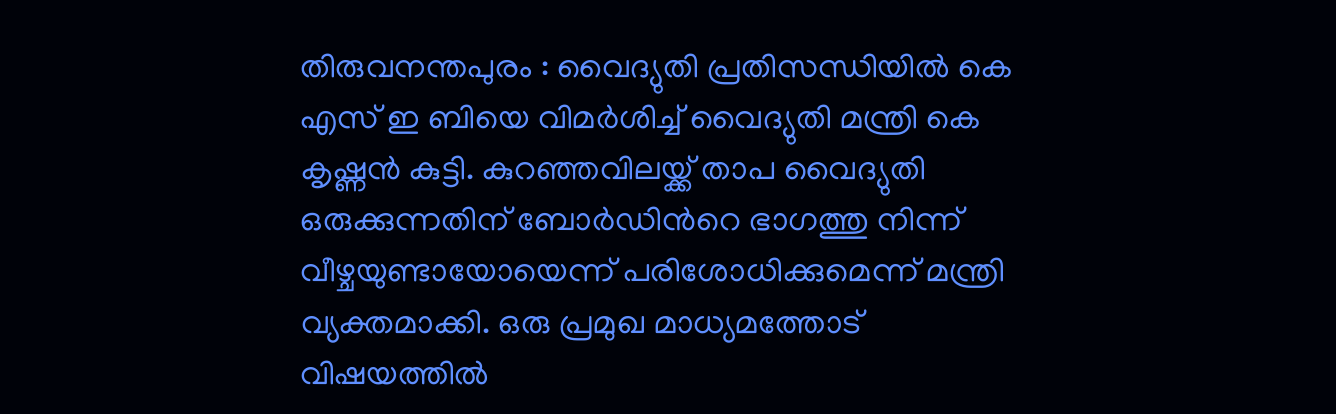തിരുവനന്തപുരം : വൈദ്യുതി പ്രതിസന്ധിയിൽ കെ എസ് ഇ ബിയെ വിമർശിച്ച് വൈദ്യുതി മന്ത്രി കെ കൃഷ്ണൻ കുട്ടി. കുറഞ്ഞവിലയ്ക്ക് താപ വൈദ്യുതി ഒരുക്കുന്നതിന് ബോർഡിൻറെ ഭാഗത്തു നിന്ന് വീഴ്ചയുണ്ടായോയെന്ന് പരിശോധിക്കുമെന്ന് മന്ത്രി വ്യക്തമാക്കി. ഒരു പ്രമുഖ മാധ്യമത്തോട് വിഷയത്തിൽ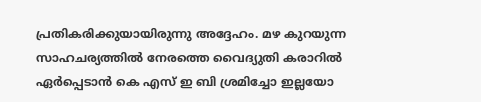പ്രതികരിക്കുയായിരുന്നു അദ്ദേഹം. മഴ കുറയുന്ന സാഹചര്യത്തിൽ നേരത്തെ വൈദ്യുതി കരാറിൽ ഏർപ്പെടാൻ കെ എസ് ഇ ബി ശ്രമിച്ചോ ഇല്ലയോ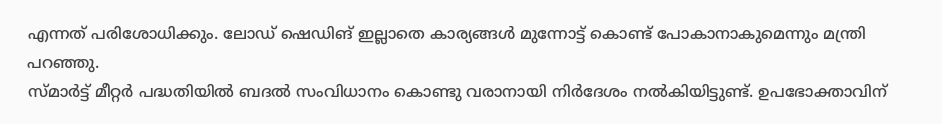എന്നത് പരിശോധിക്കും. ലോഡ് ഷെഡിങ് ഇല്ലാതെ കാര്യങ്ങൾ മുന്നോട്ട് കൊണ്ട് പോകാനാകുമെന്നും മന്ത്രി പറഞ്ഞു.
സ്മാർട്ട് മീറ്റർ പദ്ധതിയിൽ ബദൽ സംവിധാനം കൊണ്ടു വരാനായി നിർദേശം നൽകിയിട്ടുണ്ട്. ഉപഭോക്താവിന്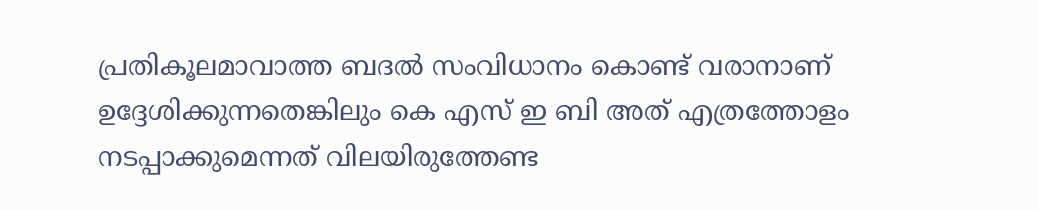പ്രതികൂലമാവാത്ത ബദൽ സംവിധാനം കൊണ്ട് വരാനാണ് ഉദ്ദേശിക്കുന്നതെങ്കിലും കെ എസ് ഇ ബി അത് എത്രത്തോളം നടപ്പാക്കുമെന്നത് വിലയിരുത്തേണ്ട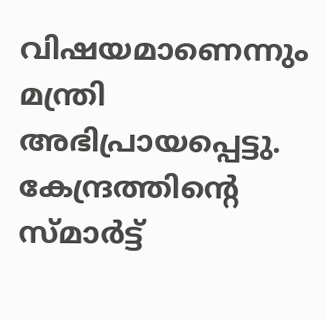വിഷയമാണെന്നും മന്ത്രി അഭിപ്രായപ്പെട്ടു. കേന്ദ്രത്തിന്റെ സ്മാർട്ട്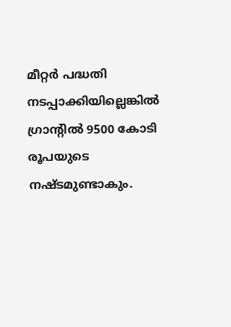മീറ്റർ പദ്ധതി നടപ്പാക്കിയില്ലെങ്കിൽ ഗ്രാന്റിൽ 9500 കോടി രൂപയുടെ നഷ്ടമുണ്ടാകും.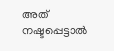അത് നഷ്ടപ്പെട്ടാൽ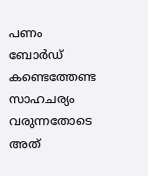പണം ബോർഡ് കണ്ടെത്തേണ്ട സാഹചര്യം വരുന്നതോടെ അത്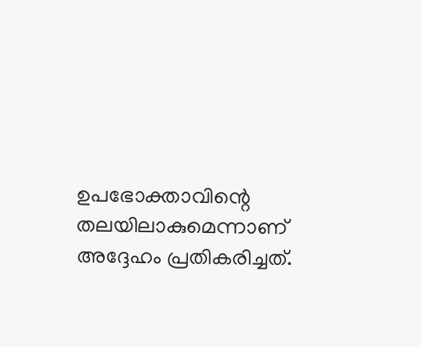ഉപഭോക്താവിന്റെ തലയിലാകുമെന്നാണ് അദ്ദേഹം പ്രതികരിച്ചത്.